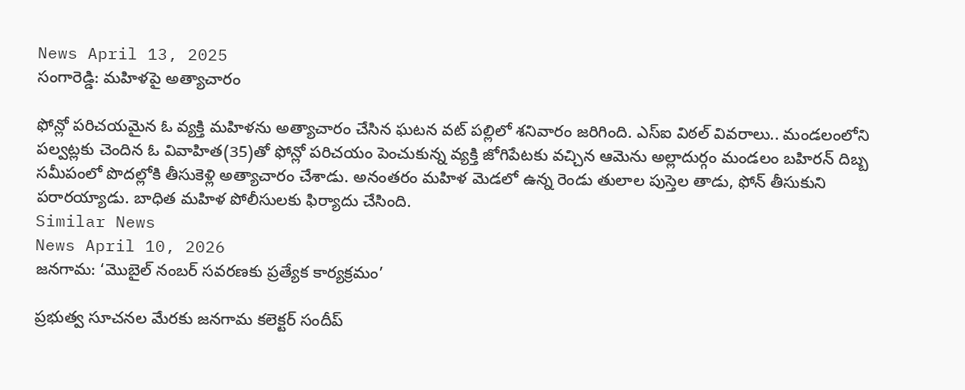News April 13, 2025
సంగారెడ్డి: మహిళపై అత్యాచారం

ఫోన్లో పరిచయమైన ఓ వ్యక్తి మహిళను అత్యాచారం చేసిన ఘటన వట్ పల్లిలో శనివారం జరిగింది. ఎస్ఐ విఠల్ వివరాలు.. మండలంలోని పల్వట్లకు చెందిన ఓ వివాహిత(35)తో ఫోన్లో పరిచయం పెంచుకున్న వ్యక్తి జోగిపేటకు వచ్చిన ఆమెను అల్లాదుర్గం మండలం బహిరన్ దిబ్బ సమీపంలో పొదల్లోకి తీసుకెళ్లి అత్యాచారం చేశాడు. అనంతరం మహిళ మెడలో ఉన్న రెండు తులాల పుస్తెల తాడు, ఫోన్ తీసుకుని పరారయ్యాడు. బాధిత మహిళ పోలీసులకు ఫిర్యాదు చేసింది.
Similar News
News April 10, 2026
జనగామ: ‘మొబైల్ నంబర్ సవరణకు ప్రత్యేక కార్యక్రమం’

ప్రభుత్వ సూచనల మేరకు జనగామ కలెక్టర్ సందీప్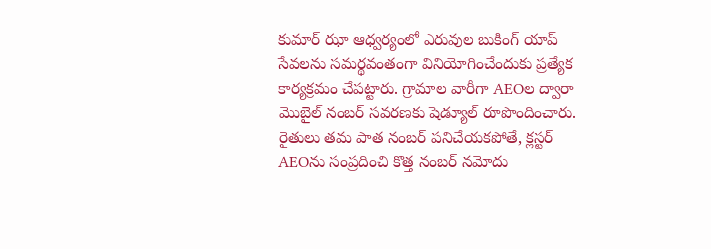కుమార్ ఝా ఆధ్వర్యంలో ఎరువుల బుకింగ్ యాప్ సేవలను సమర్థవంతంగా వినియోగించేందుకు ప్రత్యేక కార్యక్రమం చేపట్టారు. గ్రామాల వారీగా AEOల ద్వారా మొబైల్ నంబర్ సవరణకు షెడ్యూల్ రూపొందించారు. రైతులు తమ పాత నంబర్ పనిచేయకపోతే, క్లస్టర్ AEOను సంప్రదించి కొత్త నంబర్ నమోదు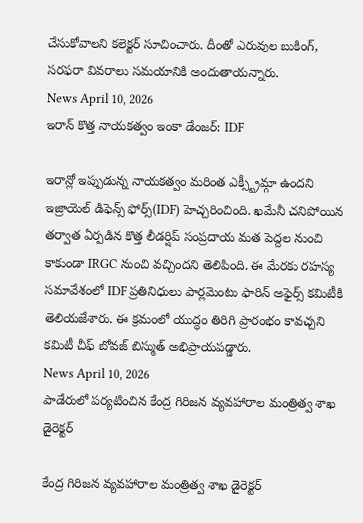చేసుకోవాలని కలెక్టర్ సూచించారు. దీంతో ఎరువుల బుకింగ్, సరఫరా వివరాలు సమయానికి అందుతాయన్నారు.
News April 10, 2026
ఇరాన్ కొత్త నాయకత్వం ఇంకా డేంజర్: IDF

ఇరాన్లో ఇప్పుడున్న నాయకత్వం మరింత ఎక్స్ట్రీమ్గా ఉందని ఇజ్రాయెల్ డిఫెన్స్ ఫోర్స్(IDF) హెచ్చరించింది. ఖమేనీ చనిపోయిన తర్వాత ఏర్పడిన కొత్త లీడర్షిప్ సంప్రదాయ మత పెద్దల నుంచి కాకుండా IRGC నుంచి వచ్చిందని తెలిపింది. ఈ మేరకు రహస్య సమావేశంలో IDF ప్రతినిధులు పార్లమెంటు ఫారిన్ అఫైర్స్ కమిటీకి తెలియజేశారు. ఈ క్రమంలో యుద్ధం తిరిగి ప్రారంభం కావచ్చని కమిటీ చీఫ్ బోవజ్ బిస్ముత్ అభిప్రాయపడ్డారు.
News April 10, 2026
పాడేరులో పర్యటించిన కేంద్ర గిరిజన వ్యవహారాల మంత్రిత్వ శాఖ డైరెక్టర్

కేంద్ర గిరిజన వ్యవహారాల మంత్రిత్వ శాఖ డైరెక్టర్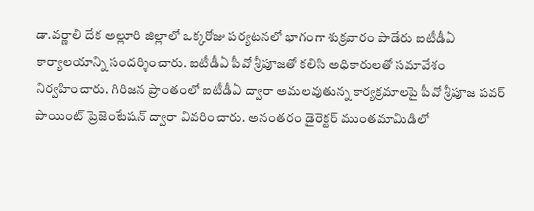డా.వర్ణాలి దేక అల్లూరి జిల్లాలో ఒక్కరోజు పర్యటనలో భాగంగా శుక్రవారం పాడేరు ఐటీడీఏ కార్యాలయాన్ని సందర్శించారు. ఐటీడీఏ పీవో శ్రీపూజతో కలిసి అధికారులతో సమావేశం నిర్వహించారు. గిరిజన ప్రాంతంలో ఐటీడీఏ ద్వారా అమలవుతున్న కార్యక్రమాలపై పీవో శ్రీపూజ పవర్ పాయింట్ ప్రెజెంటేషన్ ద్వారా వివరించారు. అనంతరం డైరెక్టర్ ముంతమామిడిలో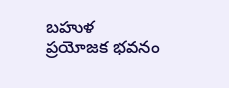బహుళ ప్రయోజక భవనం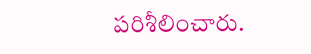పరిశీలించారు.